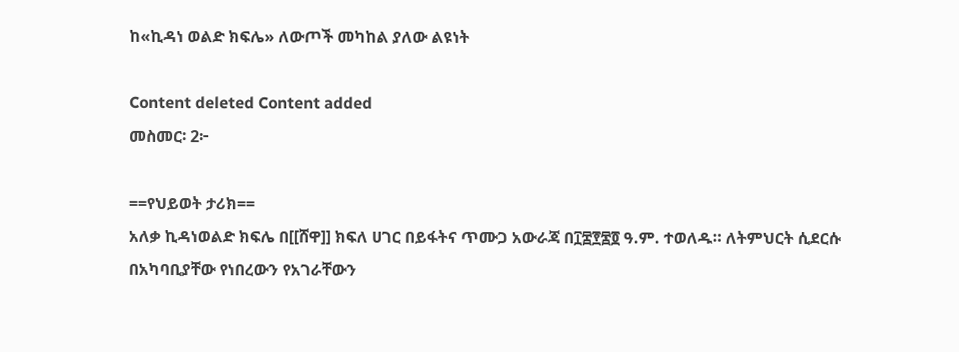ከ«ኪዳነ ወልድ ክፍሌ» ለውጦች መካከል ያለው ልዩነት

Content deleted Content added
መስመር፡ 2፦

==የህይወት ታሪክ==
አለቃ ኪዳነወልድ ክፍሌ በ[[ሸዋ]] ክፍለ ሀገር በይፋትና ጥሙጋ አውራጃ በ፲፰፻፷፬ ዓ.ም. ተወለዱ። ለትምህርት ሲደርሱ በአካባቢያቸው የነበረውን የአገራቸውን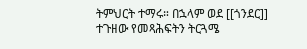ትምህርት ተማሩ። በኋላም ወደ [[ጎንደር]] ተጉዘው የመጻሕፍትን ትርጓሜ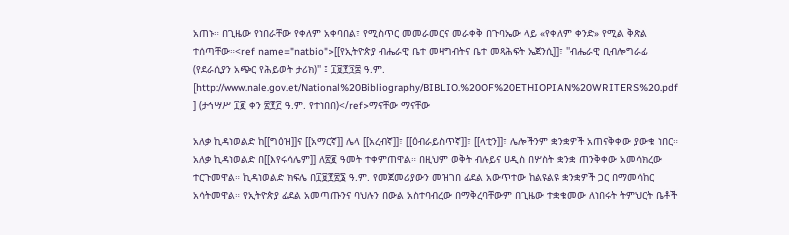አጠኑ። በጊዜው የነበራቸው የቀለም አቀባበል፣ የሚስጥር መመራመርና መራቀቅ በጉባኤው ላይ «የቀለም ቀንድ» የሚል ቅጽል ተሰጣቸው።<ref name="natbio">[[የኢትዮጵያ ብሔራዊ ቤተ መዛግብትና ቤተ መጻሕፍት ኤጀንሲ]]፣ ''ብሔራዊ ቢብሎግራፊ (የደራሲያን አጭር የሕይወት ታሪክ)'' ፤ ፲፱፻፺፰ ዓ.ም. [http://www.nale.gov.et/National%20Bibliography/BIBLIO.%20OF%20ETHIOPIAN%20WRITERS%20.pdf ] (ታኅሣሥ ፲፪ ቀን ፳፻፫ ዓ.ም. የተነበበ)</ref>ማናቸው ማናቸው

አለቃ ኪዳነወልድ ከ[[ግዕዝ]]ና [[አማርኛ]] ሌላ [[አረብኛ]]፣ [[ዕብራይስጥኛ]]፣ [[ላቲን]]፣ ሌሎችንም ቋንቋዎች አጠናቅቀው ያውቁ ነበር። አለቃ ኪዳነወልድ በ[[እየሩሳሌም]] ለ፳፪ ዓመት ተቀምጠዋል። በዚህም ወቅት ብሉይና ሀዲስ በሦስት ቋንቋ ጠንቅቀው አመሳክረው ተርጉመዋል። ኪዳነወልድ ክፍሌ በ፲፱፻፳፮ ዓ.ም. የመጀመሪያውን መዝገበ ፊደል አውጥተው ከልዩልዩ ቋንቋዎች ጋር በማመሳከር አሳትመዋል። የኢትዮጵያ ፊደል አመጣጡንና ባህሉን በውል አስተባብረው በማቅረባቸውም በጊዜው ተቋቁመው ለነበሩት ትምህርት ቤቶች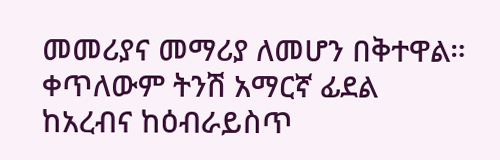መመሪያና መማሪያ ለመሆን በቅተዋል። ቀጥለውም ትንሽ አማርኛ ፊደል ከአረብና ከዕብራይስጥ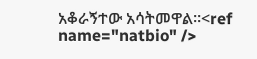አቆራኝተው አሳትመዋል።<ref name="natbio" />